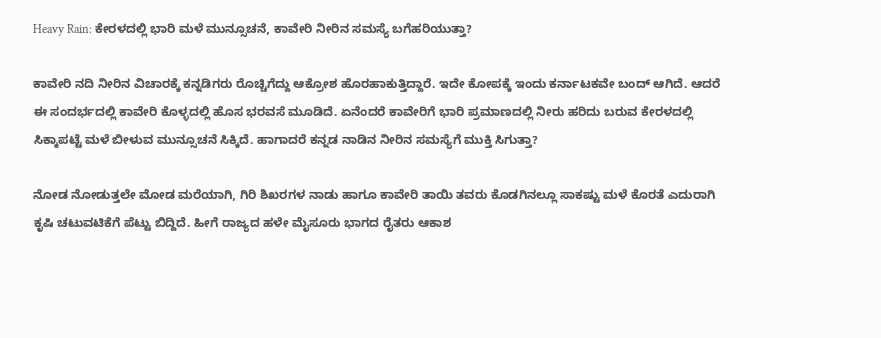Heavy Rain: ಕೇರಳದಲ್ಲಿ ಭಾರಿ ಮಳೆ ಮುನ್ಸೂಚನೆ, ಕಾವೇರಿ ನೀರಿನ ಸಮಸ್ಯೆ ಬಗೆಹರಿಯುತ್ತಾ?

ಕಾವೇರಿ ನದಿ ನೀರಿನ ವಿಚಾರಕ್ಕೆ ಕನ್ನಡಿಗರು ರೊಚ್ಚಿಗೆದ್ದು ಆಕ್ರೋಶ ಹೊರಹಾಕುತ್ತಿದ್ದಾರೆ. ಇದೇ ಕೋಪಕ್ಕೆ ಇಂದು ಕರ್ನಾಟಕವೇ ಬಂದ್ ಆಗಿದೆ. ಆದರೆ ಈ ಸಂದರ್ಭದಲ್ಲಿ ಕಾವೇರಿ ಕೊಳ್ಳದಲ್ಲಿ ಹೊಸ ಭರವಸೆ ಮೂಡಿದೆ. ಏನೆಂದರೆ ಕಾವೇರಿಗೆ ಭಾರಿ ಪ್ರಮಾಣದಲ್ಲಿ ನೀರು ಹರಿದು ಬರುವ ಕೇರಳದಲ್ಲಿ ಸಿಕ್ಕಾಪಟ್ಟೆ ಮಳೆ ಬೀಳುವ ಮುನ್ಸೂಚನೆ ಸಿಕ್ಕಿದೆ. ಹಾಗಾದರೆ ಕನ್ನಡ ನಾಡಿನ ನೀರಿನ ಸಮಸ್ಯೆಗೆ ಮುಕ್ತಿ ಸಿಗುತ್ತಾ?

ನೋಡ ನೋಡುತ್ತಲೇ ಮೋಡ ಮರೆಯಾಗಿ, ಗಿರಿ ಶಿಖರಗಳ ನಾಡು ಹಾಗೂ ಕಾವೇರಿ ತಾಯಿ ತವರು ಕೊಡಗಿನಲ್ಲೂ ಸಾಕಷ್ಟು ಮಳೆ ಕೊರತೆ ಎದುರಾಗಿ ಕೃಷಿ ಚಟುವಟಿಕೆಗೆ ಪೆಟ್ಟು ಬಿದ್ದಿದೆ. ಹೀಗೆ ರಾಜ್ಯದ ಹಳೇ ಮೈಸೂರು ಭಾಗದ ರೈತರು ಆಕಾಶ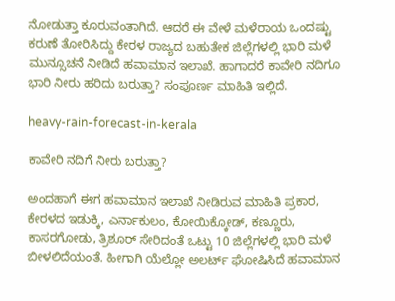ನೋಡುತ್ತಾ ಕೂರುವಂತಾಗಿದೆ. ಆದರೆ ಈ ವೇಳೆ ಮಳೆರಾಯ ಒಂದಷ್ಟು ಕರುಣೆ ತೋರಿಸಿದ್ದು ಕೇರಳ ರಾಜ್ಯದ ಬಹುತೇಕ ಜಿಲ್ಲೆಗಳಲ್ಲಿ ಭಾರಿ ಮಳೆ ಮುನ್ಸೂಚನೆ ನೀಡಿದೆ ಹವಾಮಾನ ಇಲಾಖೆ. ಹಾಗಾದರೆ ಕಾವೇರಿ ನದಿಗೂ ಭಾರಿ ನೀರು ಹರಿದು ಬರುತ್ತಾ? ಸಂಪೂರ್ಣ ಮಾಹಿತಿ ಇಲ್ಲಿದೆ.

heavy-rain-forecast-in-kerala

ಕಾವೇರಿ ನದಿಗೆ ನೀರು ಬರುತ್ತಾ?

ಅಂದಹಾಗೆ ಈಗ ಹವಾಮಾನ ಇಲಾಖೆ ನೀಡಿರುವ ಮಾಹಿತಿ ಪ್ರಕಾರ, ಕೇರಳದ ಇಡುಕ್ಕಿ, ಎರ್ನಾಕುಲಂ, ಕೋಯಿಕ್ಕೋಡ್‌, ಕಣ್ಣೂರು, ಕಾಸರಗೋಡು, ತ್ರಿಶೂರ್‌ ಸೇರಿದಂತೆ ಒಟ್ಟು 10 ಜಿಲ್ಲೆಗಳಲ್ಲಿ ಭಾರಿ ಮಳೆ ಬೀಳಲಿದೆಯಂತೆ. ಹೀಗಾಗಿ ಯೆಲ್ಲೋ ಅಲರ್ಟ್ ಘೋಷಿಸಿದೆ ಹವಾಮಾನ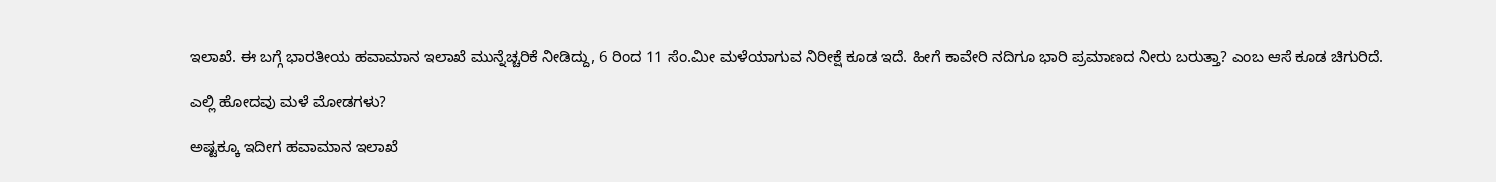ಇಲಾಖೆ. ಈ ಬಗ್ಗೆ ಭಾರತೀಯ ಹವಾಮಾನ ಇಲಾಖೆ ಮುನ್ನೆಚ್ಚರಿಕೆ ನೀಡಿದ್ದು, 6 ರಿಂದ 11 ಸೆಂ.ಮೀ ಮಳೆಯಾಗುವ ನಿರೀಕ್ಷೆ ಕೂಡ ಇದೆ. ಹೀಗೆ ಕಾವೇರಿ ನದಿಗೂ ಭಾರಿ ಪ್ರಮಾಣದ ನೀರು ಬರುತ್ತಾ? ಎಂಬ ಆಸೆ ಕೂಡ ಚಿಗುರಿದೆ.

ಎಲ್ಲಿ ಹೋದವು ಮಳೆ ಮೋಡಗಳು?

ಅಷ್ಟಕ್ಕೂ ಇದೀಗ ಹವಾಮಾನ ಇಲಾಖೆ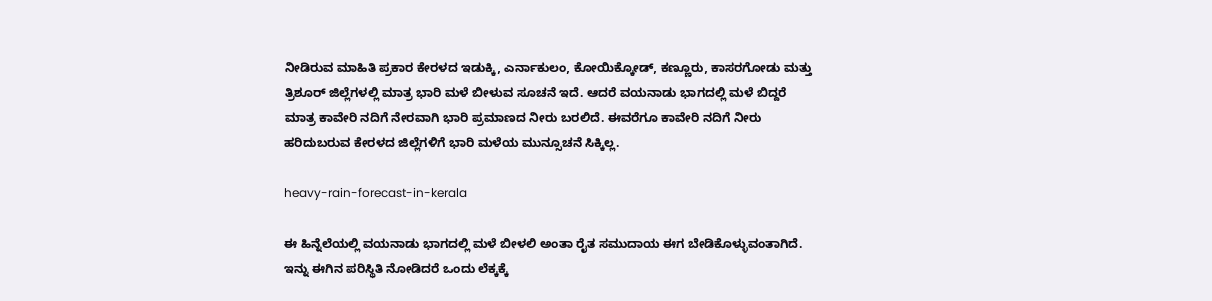ನೀಡಿರುವ ಮಾಹಿತಿ ಪ್ರಕಾರ ಕೇರಳದ ಇಡುಕ್ಕಿ, ಎರ್ನಾಕುಲಂ, ಕೋಯಿಕ್ಕೋಡ್‌, ಕಣ್ಣೂರು, ಕಾಸರಗೋಡು ಮತ್ತು ತ್ರಿಶೂರ್‌ ಜಿಲ್ಲೆಗಳಲ್ಲಿ ಮಾತ್ರ ಭಾರಿ ಮಳೆ ಬೀಳುವ ಸೂಚನೆ ಇದೆ. ಆದರೆ ವಯನಾಡು ಭಾಗದಲ್ಲಿ ಮಳೆ ಬಿದ್ದರೆ ಮಾತ್ರ ಕಾವೇರಿ ನದಿಗೆ ನೇರವಾಗಿ ಭಾರಿ ಪ್ರಮಾಣದ ನೀರು ಬರಲಿದೆ. ಈವರೆಗೂ ಕಾವೇರಿ ನದಿಗೆ ನೀರು ಹರಿದುಬರುವ ಕೇರಳದ ಜಿಲ್ಲೆಗಳಿಗೆ ಭಾರಿ ಮಳೆಯ ಮುನ್ಸೂಚನೆ ಸಿಕ್ಕಿಲ್ಲ.

heavy-rain-forecast-in-kerala

ಈ ಹಿನ್ನೆಲೆಯಲ್ಲಿ ವಯನಾಡು ಭಾಗದಲ್ಲಿ ಮಳೆ ಬೀಳಲಿ ಅಂತಾ ರೈತ ಸಮುದಾಯ ಈಗ ಬೇಡಿಕೊಳ್ಳುವಂತಾಗಿದೆ. ಇನ್ನು ಈಗಿನ ಪರಿಸ್ಥಿತಿ ನೋಡಿದರೆ ಒಂದು ಲೆಕ್ಕಕ್ಕೆ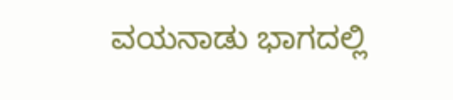ವಯನಾಡು ಭಾಗದಲ್ಲಿ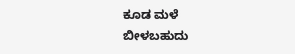ಕೂಡ ಮಳೆ ಬೀಳಬಹುದು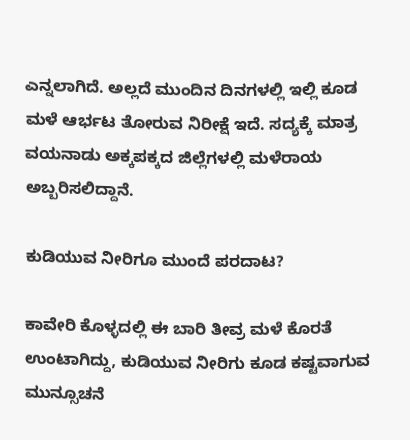ಎನ್ನಲಾಗಿದೆ. ಅಲ್ಲದೆ ಮುಂದಿನ ದಿನಗಳಲ್ಲಿ ಇಲ್ಲಿ ಕೂಡ ಮಳೆ ಆರ್ಭಟ ತೋರುವ ನಿರೀಕ್ಷೆ ಇದೆ. ಸದ್ಯಕ್ಕೆ ಮಾತ್ರ ವಯನಾಡು ಅಕ್ಕಪಕ್ಕದ ಜಿಲ್ಲೆಗಳಲ್ಲಿ ಮಳೆರಾಯ ಅಬ್ಬರಿಸಲಿದ್ದಾನೆ.

ಕುಡಿಯುವ ನೀರಿಗೂ ಮುಂದೆ ಪರದಾಟ?

ಕಾವೇರಿ ಕೊಳ್ಳದಲ್ಲಿ ಈ ಬಾರಿ ತೀವ್ರ ಮಳೆ ಕೊರತೆ ಉಂಟಾಗಿದ್ದು, ಕುಡಿಯುವ ನೀರಿಗು ಕೂಡ ಕಷ್ಟವಾಗುವ ಮುನ್ಸೂಚನೆ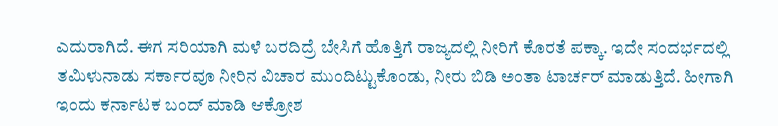ಎದುರಾಗಿದೆ. ಈಗ ಸರಿಯಾಗಿ ಮಳೆ ಬರದಿದ್ರೆ ಬೇಸಿಗೆ ಹೊತ್ತಿಗೆ ರಾಜ್ಯದಲ್ಲಿ ನೀರಿಗೆ ಕೊರತೆ ಪಕ್ಕಾ. ಇದೇ ಸಂದರ್ಭದಲ್ಲಿ ತಮಿಳುನಾಡು ಸರ್ಕಾರವೂ ನೀರಿನ ವಿಚಾರ ಮುಂದಿಟ್ಟುಕೊಂಡು, ನೀರು ಬಿಡಿ ಅಂತಾ ಟಾರ್ಚರ್ ಮಾಡುತ್ತಿದೆ. ಹೀಗಾಗಿ ಇಂದು ಕರ್ನಾಟಕ ಬಂದ್ ಮಾಡಿ ಆಕ್ರೋಶ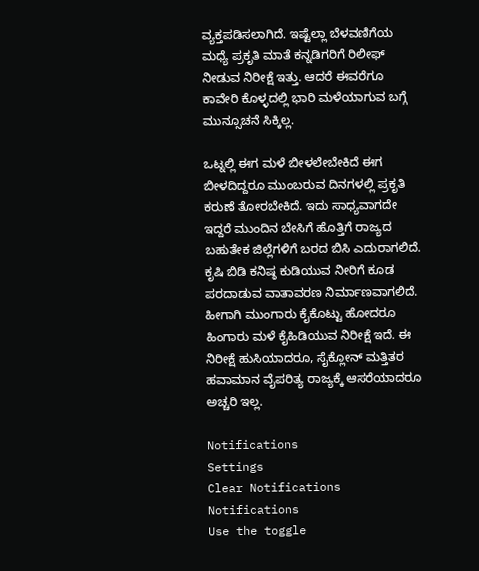ವ್ಯಕ್ತಪಡಿಸಲಾಗಿದೆ. ಇಷ್ಟೆಲ್ಲಾ ಬೆಳವಣಿಗೆಯ ಮಧ್ಯೆ ಪ್ರಕೃತಿ ಮಾತೆ ಕನ್ನಡಿಗರಿಗೆ ರಿಲೀಫ್ ನೀಡುವ ನಿರೀಕ್ಷೆ ಇತ್ತು. ಆದರೆ ಈವರೆಗೂ ಕಾವೇರಿ ಕೊಳ್ಳದಲ್ಲಿ ಭಾರಿ ಮಳೆಯಾಗುವ ಬಗ್ಗೆ ಮುನ್ಸೂಚನೆ ಸಿಕ್ಕಿಲ್ಲ.

ಒಟ್ನಲ್ಲಿ ಈಗ ಮಳೆ ಬೀಳಲೇಬೇಕಿದೆ ಈಗ ಬೀಳದಿದ್ದರೂ ಮುಂಬರುವ ದಿನಗಳಲ್ಲಿ ಪ್ರಕೃತಿ ಕರುಣೆ ತೋರಬೇಕಿದೆ. ಇದು ಸಾಧ್ಯವಾಗದೇ ಇದ್ದರೆ ಮುಂದಿನ ಬೇಸಿಗೆ ಹೊತ್ತಿಗೆ ರಾಜ್ಯದ ಬಹುತೇಕ ಜಿಲ್ಲೆಗಳಿಗೆ ಬರದ ಬಿಸಿ ಎದುರಾಗಲಿದೆ. ಕೃಷಿ ಬಿಡಿ ಕನಿಷ್ಠ ಕುಡಿಯುವ ನೀರಿಗೆ ಕೂಡ ಪರದಾಡುವ ವಾತಾವರಣ ನಿರ್ಮಾಣವಾಗಲಿದೆ. ಹೀಗಾಗಿ ಮುಂಗಾರು ಕೈಕೊಟ್ಟು ಹೋದರೂ ಹಿಂಗಾರು ಮಳೆ ಕೈಹಿಡಿಯುವ ನಿರೀಕ್ಷೆ ಇದೆ. ಈ ನಿರೀಕ್ಷೆ ಹುಸಿಯಾದರೂ, ಸೈಕ್ಲೋನ್ ಮತ್ತಿತರ ಹವಾಮಾನ ವೈಪರಿತ್ಯ ರಾಜ್ಯಕ್ಕೆ ಆಸರೆಯಾದರೂ ಅಚ್ಚರಿ ಇಲ್ಲ.

Notifications
Settings
Clear Notifications
Notifications
Use the toggle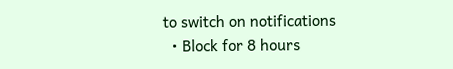to switch on notifications
  • Block for 8 hours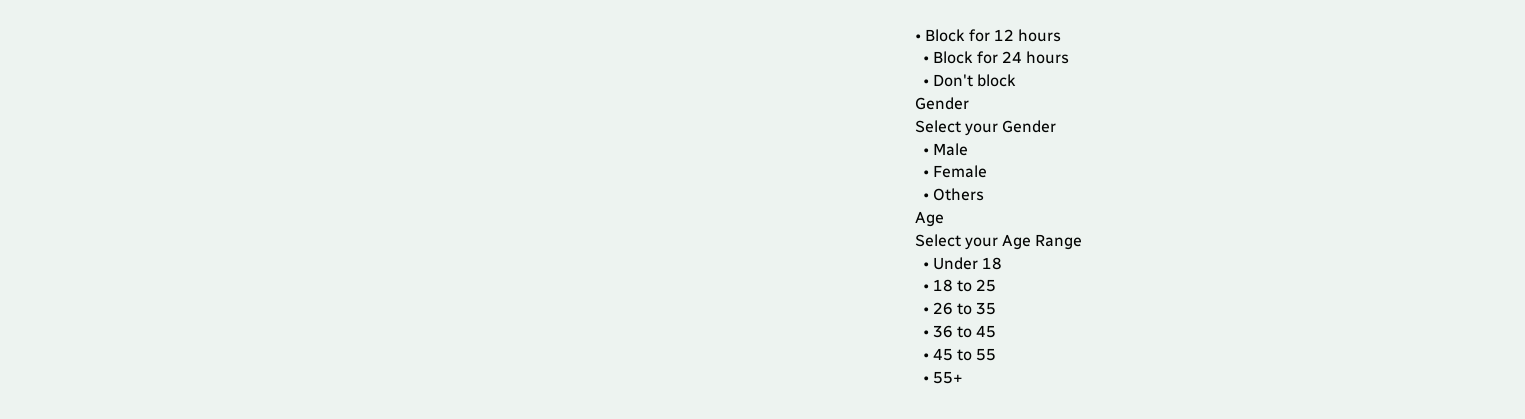• Block for 12 hours
  • Block for 24 hours
  • Don't block
Gender
Select your Gender
  • Male
  • Female
  • Others
Age
Select your Age Range
  • Under 18
  • 18 to 25
  • 26 to 35
  • 36 to 45
  • 45 to 55
  • 55+